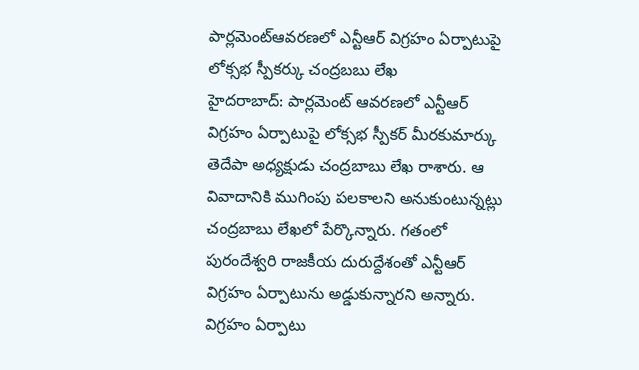పార్లమెంట్ఆవరణలో ఎన్టీఆర్ విగ్రహం ఏర్పాటుపై లోక్సభ స్పీకర్కు చంద్రబబు లేఖ
హైదరాబాద్: పార్లమెంట్ ఆవరణలో ఎన్టీఆర్ విగ్రహం ఏర్పాటుపై లోక్సభ స్పీకర్ మీరకుమార్కు తెదేపా అధ్యక్షుడు చంద్రబాబు లేఖ రాశారు. ఆ వివాదానికి ముగింపు పలకాలని అనుకుంటున్నట్లు చంద్రబాబు లేఖలో పేర్కొన్నారు. గతంలో పురందేశ్వరి రాజకీయ దురుద్దేశంతో ఎన్టీఆర్ విగ్రహం ఏర్పాటును అడ్డుకున్నారని అన్నారు. విగ్రహం ఏర్పాటు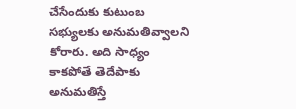చేసేందుకు కుటుంబ సభ్యులకు అనుమతివ్వాలని కోరారు. అది సాధ్యం కాకపోతే తెదేపాకు అనుమతిస్తే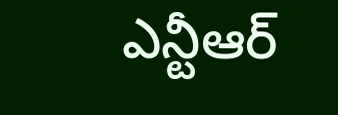ఎన్టీఆర్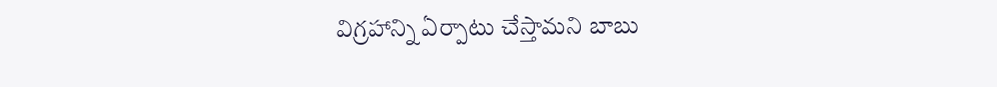విగ్రహాన్ని ఏర్పాటు చేస్తామని బాబు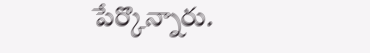పేర్కొన్నారు.